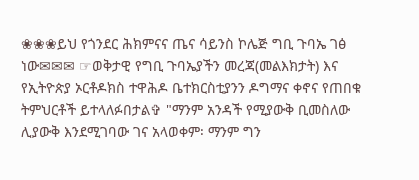❀❀❀ይህ የጎንደር ሕክምናና ጤና ሳይንስ ኮሌጅ ግቢ ጉባኤ ገፅ ነው✉✉✉ ☞ወቅታዊ የግቢ ጉባኤያችን መረጃ(መልእክታት) እና የኢትዮጵያ ኦርቶዶክስ ተዋሕዶ ቤተክርስቲያንን ዶግማና ቀኖና የጠበቁ ትምህርቶች ይተላለፉበታል✞ "ማንም አንዳች የሚያውቅ ቢመስለው ሊያውቅ እንደሚገባው ገና አላወቀም፡ ማንም ግን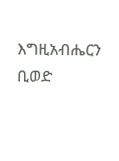እግዚአብሔርን ቢወድ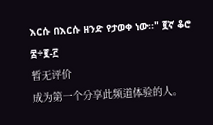እርሱ በእርሱ ዘንድ የታወቀ ነው፡፡" ፪ኛ ቆሮ ፰÷፪-፫
暂无评价
成为第一个分享此频道体验的人。